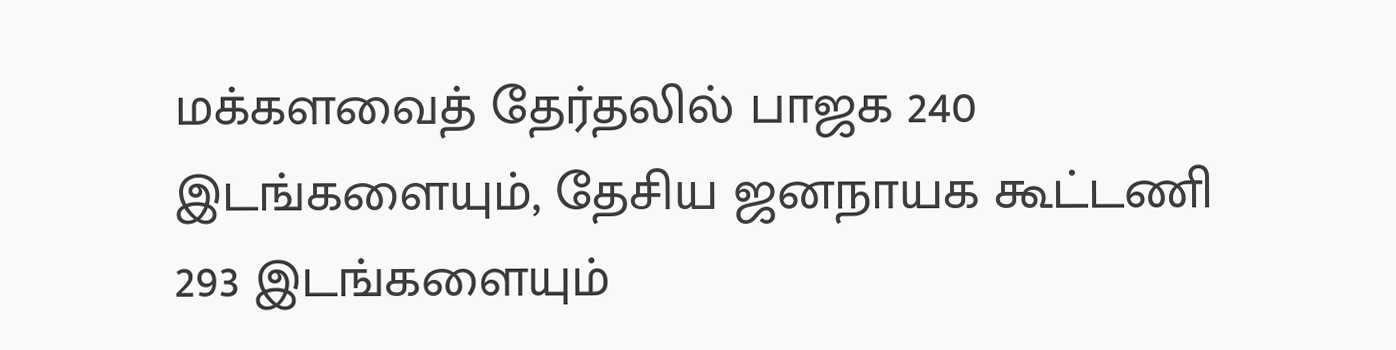மக்களவைத் தேர்தலில் பாஜக 240 இடங்களையும், தேசிய ஜனநாயக கூட்டணி 293 இடங்களையும்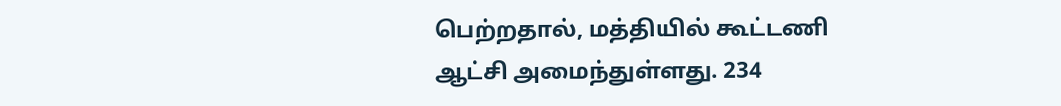பெற்றதால், மத்தியில் கூட்டணி ஆட்சி அமைந்துள்ளது. 234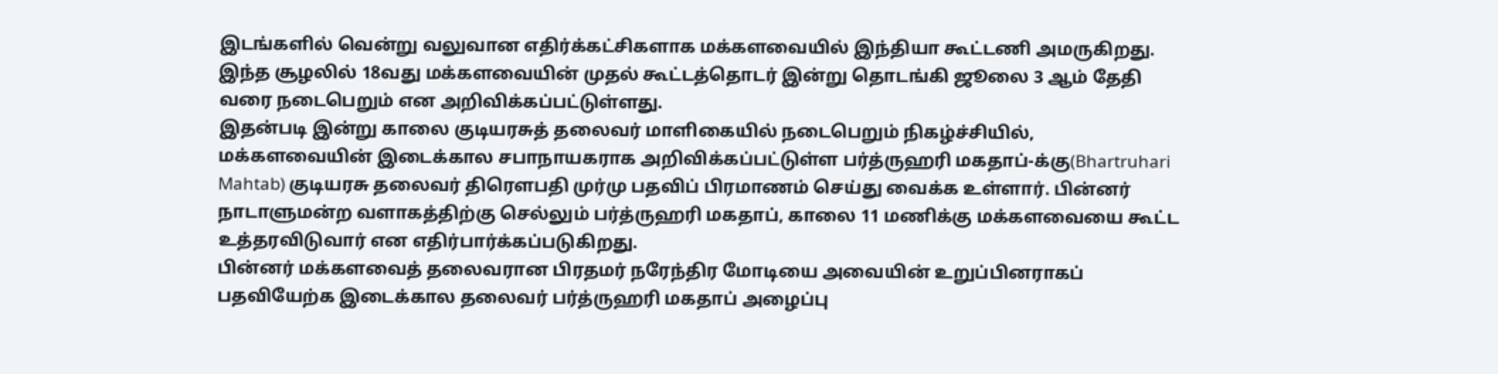இடங்களில் வென்று வலுவான எதிர்க்கட்சிகளாக மக்களவையில் இந்தியா கூட்டணி அமருகிறது. இந்த சூழலில் 18வது மக்களவையின் முதல் கூட்டத்தொடர் இன்று தொடங்கி ஜூலை 3 ஆம் தேதி வரை நடைபெறும் என அறிவிக்கப்பட்டுள்ளது.
இதன்படி இன்று காலை குடியரசுத் தலைவர் மாளிகையில் நடைபெறும் நிகழ்ச்சியில், மக்களவையின் இடைக்கால சபாநாயகராக அறிவிக்கப்பட்டுள்ள பர்த்ருஹரி மகதாப்-க்கு(Bhartruhari Mahtab) குடியரசு தலைவர் திரௌபதி முர்மு பதவிப் பிரமாணம் செய்து வைக்க உள்ளார். பின்னர் நாடாளுமன்ற வளாகத்திற்கு செல்லும் பர்த்ருஹரி மகதாப், காலை 11 மணிக்கு மக்களவையை கூட்ட உத்தரவிடுவார் என எதிர்பார்க்கப்படுகிறது.
பின்னர் மக்களவைத் தலைவரான பிரதமர் நரேந்திர மோடியை அவையின் உறுப்பினராகப் பதவியேற்க இடைக்கால தலைவர் பர்த்ருஹரி மகதாப் அழைப்பு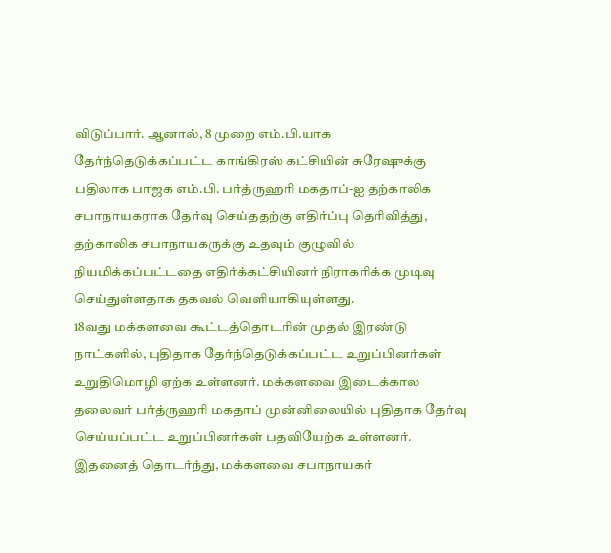விடுப்பார். ஆனால், 8 முறை எம்.பி.யாக தேர்ந்தெடுக்கப்பட்ட காங்கிரஸ் கட்சியின் சுரேஷுக்கு பதிலாக பாஜக எம்.பி. பர்த்ருஹரி மகதாப்-ஐ தற்காலிக சபாநாயகராக தேர்வு செய்ததற்கு எதிர்ப்பு தெரிவித்து, தற்காலிக சபாநாயகருக்கு உதவும் குழுவில் நியமிக்கப்பட்டதை எதிர்க்கட்சியினர் நிராகரிக்க முடிவு செய்துள்ளதாக தகவல் வெளியாகியுள்ளது.
18வது மக்களவை கூட்டத்தொடரின் முதல் இரண்டு நாட்களில், புதிதாக தேர்ந்தெடுக்கப்பட்ட உறுப்பினர்கள் உறுதிமொழி ஏற்க உள்ளனர். மக்களவை இடைக்கால தலைவர் பர்த்ருஹரி மகதாப் முன்னிலையில் புதிதாக தேர்வு செய்யப்பட்ட உறுப்பினர்கள் பதவியேற்க உள்ளனர். இதனைத் தொடர்ந்து, மக்களவை சபாநாயகர்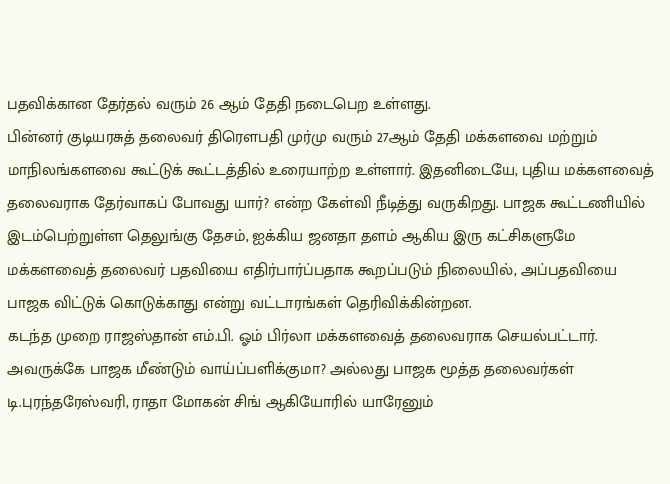பதவிக்கான தேர்தல் வரும் 26 ஆம் தேதி நடைபெற உள்ளது.
பின்னர் குடியரசுத் தலைவர் திரௌபதி முர்மு வரும் 27ஆம் தேதி மக்களவை மற்றும் மாநிலங்களவை கூட்டுக் கூட்டத்தில் உரையாற்ற உள்ளார். இதனிடையே, புதிய மக்களவைத் தலைவராக தேர்வாகப் போவது யார்? என்ற கேள்வி நீடித்து வருகிறது. பாஜக கூட்டணியில் இடம்பெற்றுள்ள தெலுங்கு தேசம், ஐக்கிய ஜனதா தளம் ஆகிய இரு கட்சிகளுமே மக்களவைத் தலைவர் பதவியை எதிர்பார்ப்பதாக கூறப்படும் நிலையில், அப்பதவியை பாஜக விட்டுக் கொடுக்காது என்று வட்டாரங்கள் தெரிவிக்கின்றன.
கடந்த முறை ராஜஸ்தான் எம்.பி. ஓம் பிர்லா மக்களவைத் தலைவராக செயல்பட்டார். அவருக்கே பாஜக மீண்டும் வாய்ப்பளிக்குமா? அல்லது பாஜக மூத்த தலைவர்கள் டி.புரந்தரேஸ்வரி, ராதா மோகன் சிங் ஆகியோரில் யாரேனும்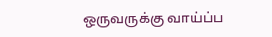ஒருவருக்கு வாய்ப்ப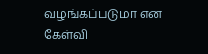வழங்கப்படுமா என கேள்வி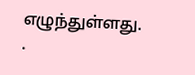எழுந்துள்ளது.
.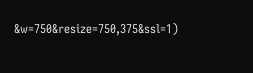&w=750&resize=750,375&ssl=1)